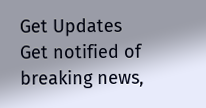Get Updates
Get notified of breaking news,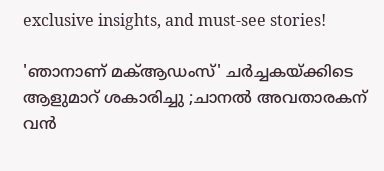exclusive insights, and must-see stories!

'ഞാനാണ് മക്ആഡംസ്' ചർച്ചകയ്ക്കിടെ ആളുമാറ് ശകാരിച്ചു ;ചാനൽ അവതാരകന് വൻ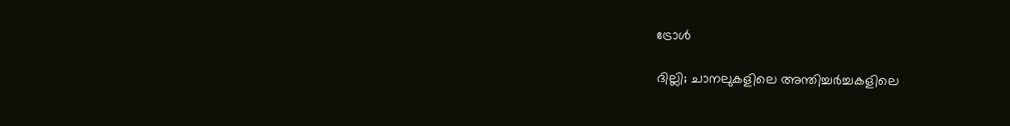ട്രോൾ

ദില്ലി; ചാനലുകളിലെ അന്തിച്ചർച്ചകളിലെ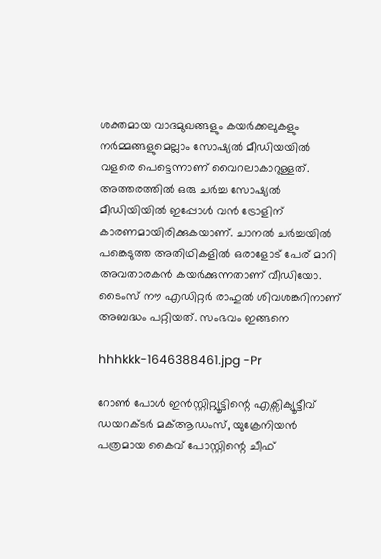ശക്തമായ വാദമുഖങ്ങളും കയർക്കലുകളും നർമ്മങ്ങളുമെല്ലാം സോഷ്യൽ മീഡിയയിൽ വളരെ പെട്ടെന്നാണ് വൈറലാകാറുള്ളത്. അത്തരത്തിൽ ഒരു ചർച്ച സോഷ്യൽ മീഡിയിയിൽ ഇപ്പോൾ വൻ ട്രോളിന് കാരണമായിരിക്കുകയാണ്. ചാനൽ ചർച്ചയിൽ പങ്കെടുത്ത അതിഥികളിൽ ഒരാളോട് പേര് മാറി അവതാരകൻ കയർക്കുന്നതാണ് വീഡിയോ. ടൈംസ് നൗ എഡിറ്റര്‍ രാഹുല്‍ ശിവശങ്കറിനാണ് അബദ്ധം പറ്റിയത്. സംഭവം ഇങ്ങനെ

hhhkkk-1646388461.jpg -Pr

റോൺ പോൾ ഇൻസ്റ്റിറ്റ്യൂട്ടിന്റെ എക്സിക്യൂട്ടീവ് ഡയറക്ടർ മക്ആഡംസ്, യുക്രേനിയൻ പത്രമായ കൈവ് പോസ്റ്റിന്റെ ചീഫ്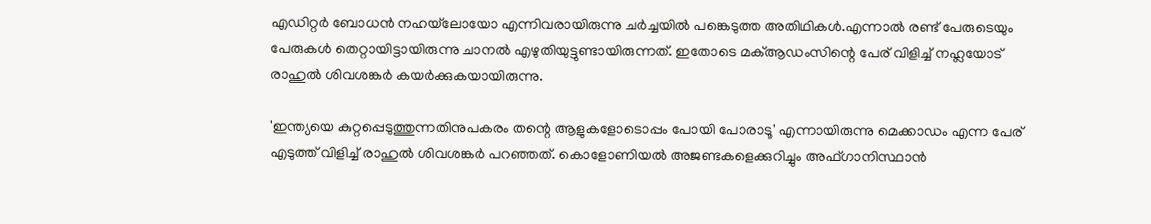എഡിറ്റർ ബോധൻ നഹയ്‌ലോയോ എന്നിവരായിരുന്നു ചർച്ചയിൽ പങ്കെടുത്ത അതിഥികൾ.എന്നാൽ രണ്ട് പേരുടെയും പേരുകൾ തെറ്റായിട്ടായിരുന്നു ചാനൽ എഴുതിയുട്ടുണ്ടായിരുന്നത്. ഇതോടെ മക്ആഡംസിന്റെ പേര് വിളിച്ച് നഹ്ലയോട് രാഹുൽ ശിവശങ്കർ കയർക്കുകയായിരുന്നു.

'ഇന്ത്യയെ കുറ്റപ്പെടുത്തുന്നതിനുപകരം തന്റെ ആളുകളോടൊപ്പം പോയി പോരാടൂ' എന്നായിരുന്നു മെക്കാഡം എന്ന പേര് എടുത്ത് വിളിച്ച് രാഹുൽ ശിവശങ്കർ പറഞ്ഞത്. കൊളോണിയൽ അജണ്ടകളെക്കുറിച്ചും അഫ്ഗാനിസ്ഥാൻ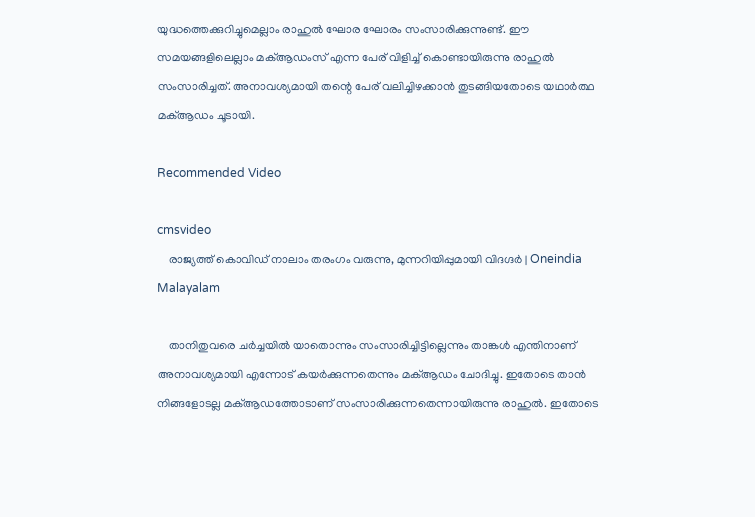യുദ്ധത്തെക്കുറിച്ചുമെല്ലാം രാഹുൽ ഘോര ഘോരം സംസാരിക്കുന്നുണ്ട്. ഈ സമയങ്ങളിലെല്ലാം മക്ആഡംസ് എന്ന പേര് വിളിച്ച് കൊണ്ടായിരുന്നു രാഹുൽ സംസാരിച്ചത്. അനാവശ്യമായി തന്റെ പേര് വലിച്ചിഴക്കാൻ തുടങ്ങിയതോടെ യഥാർത്ഥ മക്ആഡം ചൂടായി.

Recommended Video

cmsvideo
    രാജ്യത്ത് കൊവിഡ് നാലാം തരംഗം വരുന്നു, മുന്നറിയിപ്പുമായി വിദഗ്ദര്‍ | Oneindia Malayalam

    താനിതുവരെ ചർച്ചയിൽ യാതൊന്നും സംസാരിച്ചിട്ടില്ലെന്നും താങ്കൾ എന്തിനാണ് അനാവശ്യമായി എന്നോട് കയർക്കുന്നതെന്നും മക്ആഡം ചോദിച്ചു. ഇതോടെ താൻ നിങ്ങളോടല്ല മക്ആഡത്തോടാണ് സംസാരിക്കുന്നതെന്നായിരുന്നു രാഹുൽ. ഇതോടെ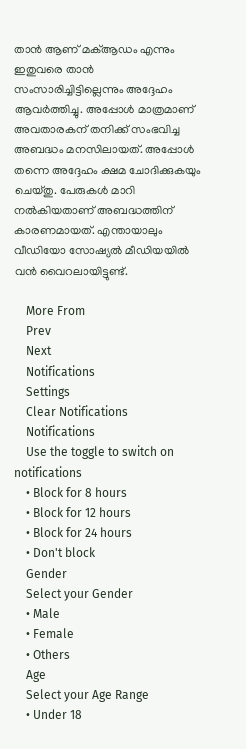താൻ ആണ് മക്ആഡം എന്നും ഇതുവരെ താൻ സംസാരിച്ചിട്ടില്ലെന്നും അദ്ദേഹം ആവർത്തിച്ചു. അപ്പോൾ മാത്രമാണ് അവതാരകന് തനിക്ക് സംഭവിച്ച അബദ്ധം മനസിലായത്. അപ്പോള്‍ തന്നെ അദ്ദേഹം ക്ഷമ ചോദിക്കുകയും ചെയ്തു. പേരുകൾ മാറി നൽകിയതാണ് അബദ്ധത്തിന് കാരണമായത്. എന്തായാലും വീഡിയോ സോഷ്യൽ മീഡിയയിൽ വൻ വൈറലായിട്ടുണ്ട്.

    More From
    Prev
    Next
    Notifications
    Settings
    Clear Notifications
    Notifications
    Use the toggle to switch on notifications
    • Block for 8 hours
    • Block for 12 hours
    • Block for 24 hours
    • Don't block
    Gender
    Select your Gender
    • Male
    • Female
    • Others
    Age
    Select your Age Range
    • Under 18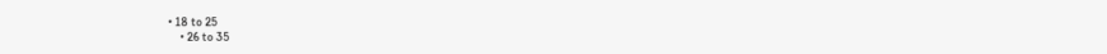• 18 to 25
    • 26 to 35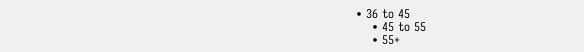• 36 to 45
    • 45 to 55
    • 55+